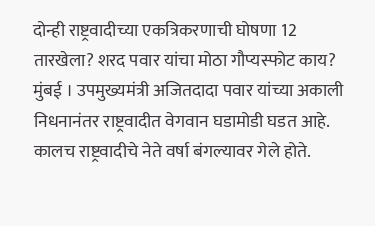दोन्ही राष्ट्रवादीच्या एकत्रिकरणाची घोषणा 12 तारखेला? शरद पवार यांचा मोठा गौप्यस्फोट काय?
मुंबई । उपमुख्यमंत्री अजितदादा पवार यांच्या अकाली निधनानंतर राष्ट्रवादीत वेगवान घडामोडी घडत आहे. कालच राष्ट्रवादीचे नेते वर्षा बंगल्यावर गेले होते.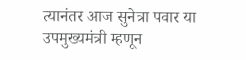त्यानंतर आज सुनेत्रा पवार या उपमुख्यमंत्री म्हणून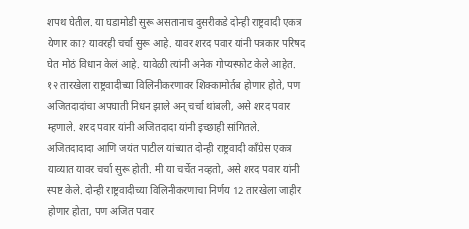शपथ घेतील. या घडामोडी सुरू असतानाच दुसरीकडे दोन्ही राष्ट्रवादी एकत्र येणार का? यावरही चर्चा सुरू आहे. यावर शरद पवार यांनी पत्रकार परिषद घेत मोठं विधान केलं आहे. यावेळी त्यांनी अनेक गोप्यस्फोट केले आहेत. १२ तारखेला राष्ट्रवादीच्या विलिनीकरणावर शिक्कामोर्तब होणार होते, पण अजितदादांचा अपघाती निधन झाले अन् चर्चा थांबली, असे शरद पवार म्हणाले. शरद पवार यांनी अजितदादा यांनी इच्छाही सांगितले.
अजितदादादा आणि जयंत पाटील यांच्यात दोन्ही राष्ट्रवादी काँग्रेस एकत्र याव्यात यावर चर्चा सुरू होती. मी या चर्चेत नव्हतो, असे शरद पवार यांनी स्पष्ट केले. दोन्ही राष्ट्रवादीच्या विलिनीकरणाचा निर्णय 12 तारखेला जाहीर होणार होता, पण अजित पवार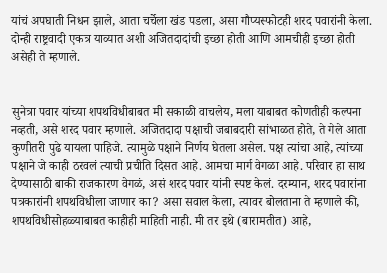यांचं अपघाती निधन झाले, आता चर्चेला खंड पडला, असा गौप्यस्फोटही शरद पवारांनी केला. दोन्ही राष्ट्रवादी एकत्र याव्यात अशी अजितदादांची इच्छा होती आणि आमचीही इच्छा होती असेही ते म्हणाले.


सुनेत्रा पवार यांच्या शपथविधीबाबत मी सकाळी वाचलेय, मला याबाबत कोणतीही कल्पना नव्हती, असे शरद पवार म्हणाले. अजितदादा पक्षाची जबाबदारी सांभाळत होते, ते गेले आता कुणीतरी पुढे यायला पाहिजे. त्यामुळे पक्षाने निर्णय घेतला असेल. पक्ष त्यांचा आहे, त्यांच्या पक्षाने जे काही ठरवलं त्याची प्रचीति दिसत आहे. आमचा मार्ग वेगळा आहे. परिवार हा साथ देण्यासाठी बाकी राजकारण वेगळं, असं शरद पवार यांनी स्पष्ट केलं. दरम्यान, शरद पवारांना पत्रकारांनी शपथविधीला जाणार का? असा सवाल केला, त्यावर बोलताना ते म्हणाले की, शपथविधीसोहळ्याबाबत काहीही माहिती नाही. मी तर इथे (बारामतीत) आहे,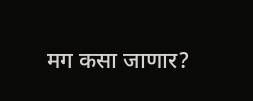मग कसा जाणार?